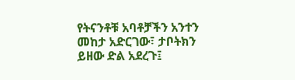የትናንቶቹ አባቶቻችን አንተን መከታ አድርገው፣ ታቦትክን ይዘው ድል አደረጉ፤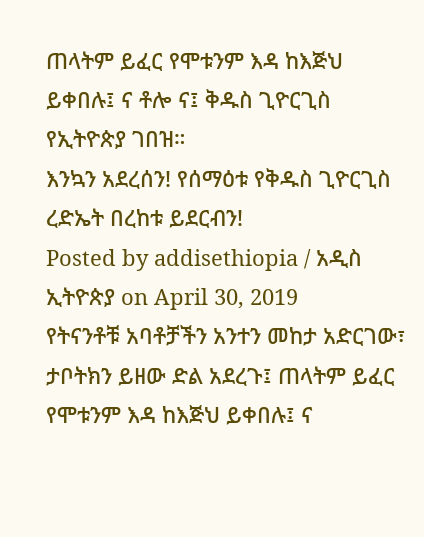ጠላትም ይፈር የሞቱንም እዳ ከእጅህ ይቀበሉ፤ ና ቶሎ ና፤ ቅዱስ ጊዮርጊስ የኢትዮጵያ ገበዝ።
እንኳን አደረሰን! የሰማዕቱ የቅዱስ ጊዮርጊስ ረድኤት በረከቱ ይደርብን!
Posted by addisethiopia / አዲስ ኢትዮጵያ on April 30, 2019
የትናንቶቹ አባቶቻችን አንተን መከታ አድርገው፣ ታቦትክን ይዘው ድል አደረጉ፤ ጠላትም ይፈር የሞቱንም እዳ ከእጅህ ይቀበሉ፤ ና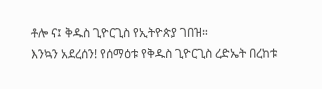ቶሎ ና፤ ቅዱስ ጊዮርጊስ የኢትዮጵያ ገበዝ።
እንኳን አደረሰን! የሰማዕቱ የቅዱስ ጊዮርጊስ ረድኤት በረከቱ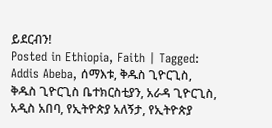ይደርብን!
Posted in Ethiopia, Faith | Tagged: Addis Abeba, ሰማእቱ, ቅዱስ ጊዮርጊስ, ቅዱስ ጊዮርጊስ ቤተክርስቲያን, አራዳ ጊዮርጊስ, አዲስ አበባ, የኢትዮጵያ አለኝታ, የኢትዮጵያ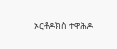ኦርቶዶክስ ተዋሕዶ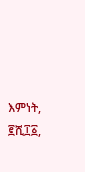እምነት, ፪ሺ፲፩,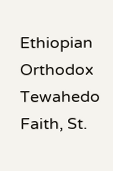Ethiopian Orthodox Tewahedo Faith, St.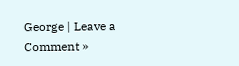George | Leave a Comment »